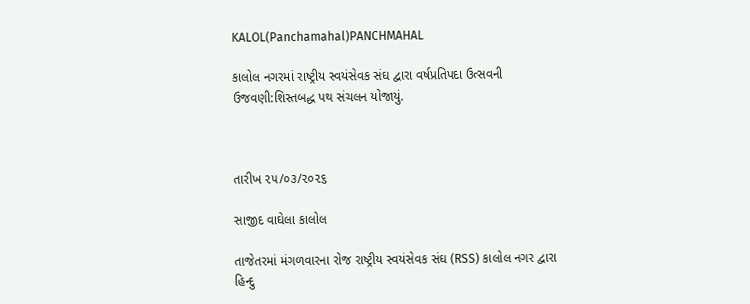KALOL(Panchamahal)PANCHMAHAL

કાલોલ નગરમાં રાષ્ટ્રીય સ્વયંસેવક સંઘ દ્વારા વર્ષપ્રતિપદા ઉત્સવની ઉજવણી:શિસ્તબદ્ધ પથ સંચલન યોજાયું.



તારીખ ૨૫/૦૩/૨૦૨૬

સાજીદ વાઘેલા કાલોલ

તાજેતરમાં મંગળવારના રોજ રાષ્ટ્રીય સ્વયંસેવક સંઘ (RSS) કાલોલ નગર દ્વારા હિન્દુ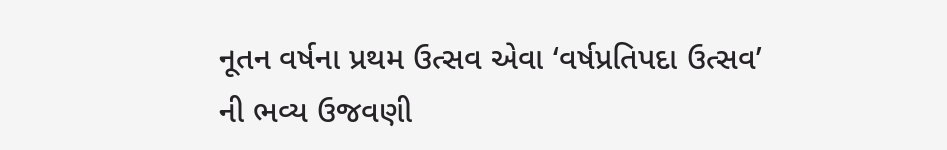નૂતન વર્ષના પ્રથમ ઉત્સવ એવા ‘વર્ષપ્રતિપદા ઉત્સવ’ ની ભવ્ય ઉજવણી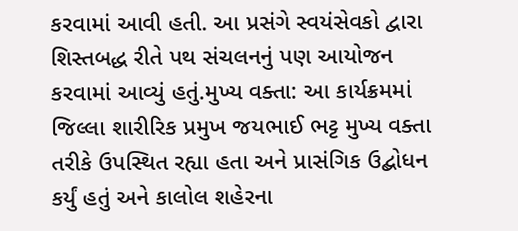કરવામાં આવી હતી. આ પ્રસંગે સ્વયંસેવકો દ્વારા શિસ્તબદ્ધ રીતે પથ સંચલનનું પણ આયોજન કરવામાં આવ્યું હતું.મુખ્ય વક્તા: આ કાર્યક્રમમાં જિલ્લા શારીરિક પ્રમુખ જયભાઈ ભટ્ટ મુખ્ય વક્તા તરીકે ઉપસ્થિત રહ્યા હતા અને પ્રાસંગિક ઉદ્બોધન કર્યું હતું અને કાલોલ શહેરના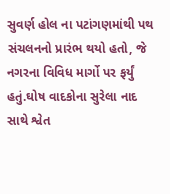સુવર્ણ હોલ ના પટાંગણમાંથી પથ સંચલનનો પ્રારંભ થયો હતો, જે નગરના વિવિધ માર્ગો પર ફર્યું હતું.ઘોષ વાદકોના સુરેલા નાદ સાથે શ્વેત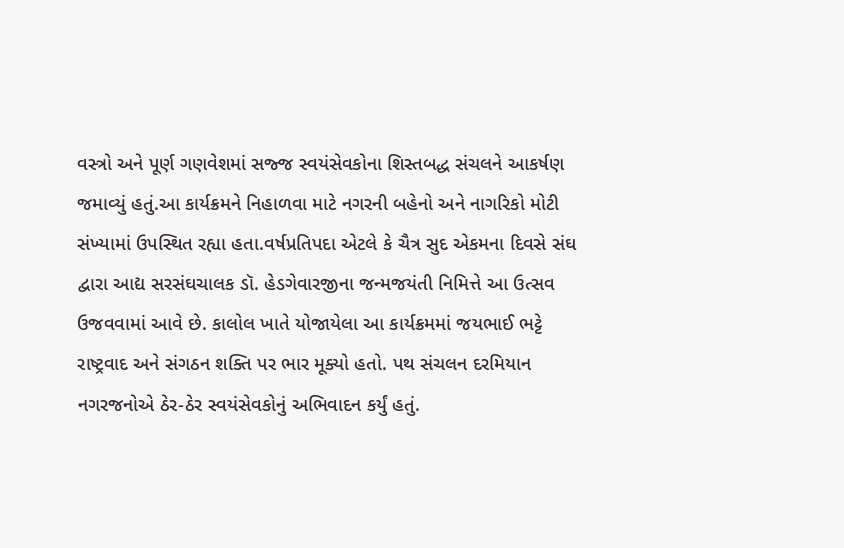વસ્ત્રો અને પૂર્ણ ગણવેશમાં સજ્જ સ્વયંસેવકોના શિસ્તબદ્ધ સંચલને આકર્ષણ જમાવ્યું હતું.આ કાર્યક્રમને નિહાળવા માટે નગરની બહેનો અને નાગરિકો મોટી સંખ્યામાં ઉપસ્થિત રહ્યા હતા.વર્ષપ્રતિપદા એટલે કે ચૈત્ર સુદ એકમના દિવસે સંઘ દ્વારા આદ્ય સરસંઘચાલક ડૉ. હેડગેવારજીના જન્મજયંતી નિમિત્તે આ ઉત્સવ ઉજવવામાં આવે છે. કાલોલ ખાતે યોજાયેલા આ કાર્યક્રમમાં જયભાઈ ભટ્ટે રાષ્ટ્રવાદ અને સંગઠન શક્તિ પર ભાર મૂક્યો હતો. પથ સંચલન દરમિયાન નગરજનોએ ઠેર-ઠેર સ્વયંસેવકોનું અભિવાદન કર્યું હતું.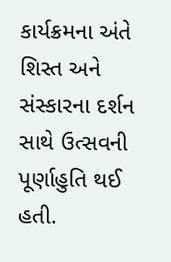કાર્યક્રમના અંતે શિસ્ત અને સંસ્કારના દર્શન સાથે ઉત્સવની પૂર્ણાહુતિ થઈ હતી.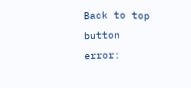Back to top button
error: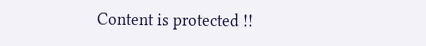Content is protected !!